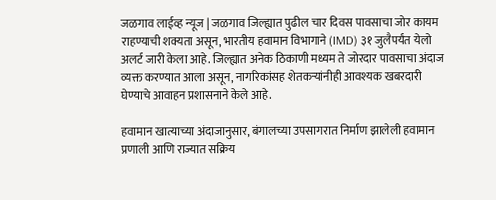जळगाव लाईव्ह न्यूज | जळगाव जिल्ह्यात पुढील चार दिवस पावसाचा जोर कायम राहण्याची शक्यता असून, भारतीय हवामान विभागाने (IMD) ३१ जुलैपर्यंत येलो अलर्ट जारी केला आहे. जिल्ह्यात अनेक ठिकाणी मध्यम ते जोरदार पावसाचा अंदाज व्यक्त करण्यात आला असून, नागरिकांसह शेतकऱ्यांनीही आवश्यक खबरदारी घेण्याचे आवाहन प्रशासनाने केले आहे.

हवामान खात्याच्या अंदाजानुसार, बंगालच्या उपसागरात निर्माण झालेली हवामान प्रणाली आणि राज्यात सक्रिय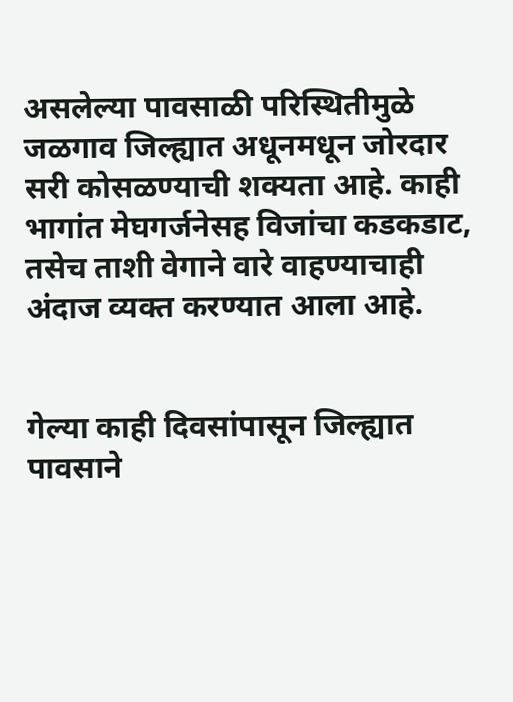असलेल्या पावसाळी परिस्थितीमुळे जळगाव जिल्ह्यात अधूनमधून जोरदार सरी कोसळण्याची शक्यता आहे. काही भागांत मेघगर्जनेसह विजांचा कडकडाट, तसेच ताशी वेगाने वारे वाहण्याचाही अंदाज व्यक्त करण्यात आला आहे.


गेल्या काही दिवसांपासून जिल्ह्यात पावसाने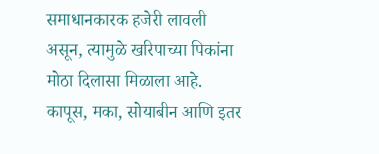समाधानकारक हजेरी लावली असून, त्यामुळे खरिपाच्या पिकांना मोठा दिलासा मिळाला आहे. कापूस, मका, सोयाबीन आणि इतर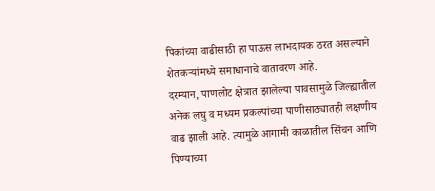पिकांच्या वाढीसाठी हा पाऊस लाभदायक ठरत असल्याने शेतकऱ्यांमध्ये समाधानाचे वातावरण आहे.
दरम्यान, पाणलोट क्षेत्रात झालेल्या पावसामुळे जिल्ह्यातील अनेक लघु व मध्यम प्रकल्पांच्या पाणीसाठ्यातही लक्षणीय वाढ झाली आहे. त्यामुळे आगामी काळातील सिंचन आणि पिण्याच्या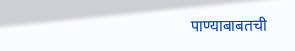पाण्याबाबतची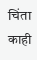चिंता काही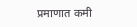प्रमाणात कमी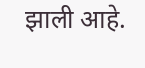झाली आहे.